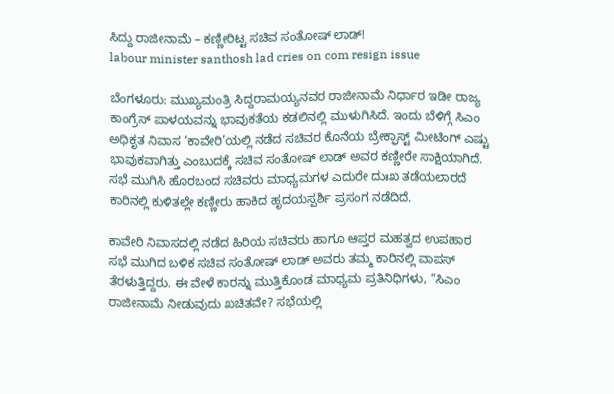ಸಿದ್ದು ರಾಜೀನಾಮೆ – ಕಣ್ಣೀರಿಟ್ಟ ಸಚಿವ ಸಂತೋಷ್ ಲಾಡ್!
labour minister santhosh lad cries on com resign issue

ಬೆಂಗಳೂರು: ಮುಖ್ಯಮಂತ್ರಿ ಸಿದ್ದರಾಮಯ್ಯನವರ ರಾಜೀನಾಮೆ ನಿರ್ಧಾರ ಇಡೀ ರಾಜ್ಯ ಕಾಂಗ್ರೆಸ್ ಪಾಳಯವನ್ನು ಭಾವುಕತೆಯ ಕಡಲಿನಲ್ಲಿ ಮುಳುಗಿಸಿದೆ. ಇಂದು ಬೆಳಿಗ್ಗೆ ಸಿಎಂ ಅಧಿಕೃತ ನಿವಾಸ ‘ಕಾವೇರಿ’ಯಲ್ಲಿ ನಡೆದ ಸಚಿವರ ಕೊನೆಯ ಬ್ರೇಕ್ಫಾಸ್ಟ್ ಮೀಟಿಂಗ್ ಎಷ್ಟು ಭಾವುಕವಾಗಿತ್ತು ಎಂಬುದಕ್ಕೆ ಸಚಿವ ಸಂತೋಷ್ ಲಾಡ್ ಅವರ ಕಣ್ಣೀರೇ ಸಾಕ್ಷಿಯಾಗಿದೆ. ಸಭೆ ಮುಗಿಸಿ ಹೊರಬಂದ ಸಚಿವರು ಮಾಧ್ಯಮಗಳ ಎದುರೇ ದುಃಖ ತಡೆಯಲಾರದೆ ಕಾರಿನಲ್ಲಿ ಕುಳಿತಲ್ಲೇ ಕಣ್ಣೀರು ಹಾಕಿದ ಹೃದಯಸ್ಪರ್ಶಿ ಪ್ರಸಂಗ ನಡೆದಿದೆ.

ಕಾವೇರಿ ನಿವಾಸದಲ್ಲಿ ನಡೆದ ಹಿರಿಯ ಸಚಿವರು ಹಾಗೂ ಆಪ್ತರ ಮಹತ್ವದ ಉಪಹಾರ ಸಭೆ ಮುಗಿದ ಬಳಿಕ ಸಚಿವ ಸಂತೋಷ್ ಲಾಡ್ ಅವರು ತಮ್ಮ ಕಾರಿನಲ್ಲಿ ವಾಪಸ್ ತೆರಳುತ್ತಿದ್ದರು. ಈ ವೇಳೆ ಕಾರನ್ನು ಮುತ್ತಿಕೊಂಡ ಮಾಧ್ಯಮ ಪ್ರತಿನಿಧಿಗಳು, “ಸಿಎಂ ರಾಜೀನಾಮೆ ನೀಡುವುದು ಖಚಿತವೇ? ಸಭೆಯಲ್ಲಿ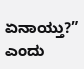ಏನಾಯ್ತು?” ಎಂದು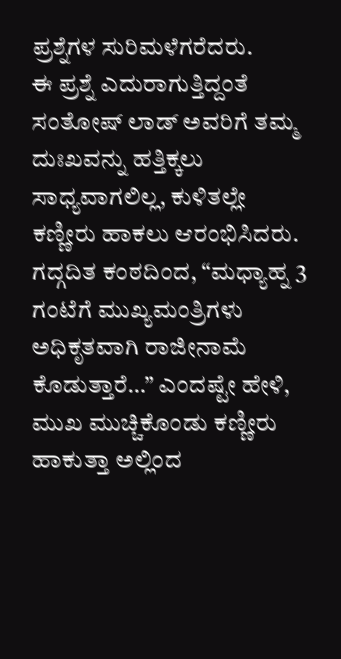ಪ್ರಶ್ನೆಗಳ ಸುರಿಮಳೆಗರೆದರು.
ಈ ಪ್ರಶ್ನೆ ಎದುರಾಗುತ್ತಿದ್ದಂತೆ ಸಂತೋಷ್ ಲಾಡ್ ಅವರಿಗೆ ತಮ್ಮ ದುಃಖವನ್ನು ಹತ್ತಿಕ್ಕಲು ಸಾಧ್ಯವಾಗಲಿಲ್ಲ, ಕುಳಿತಲ್ಲೇ ಕಣ್ಣೀರು ಹಾಕಲು ಆರಂಭಿಸಿದರು. ಗದ್ಗದಿತ ಕಂಠದಿಂದ, “ಮಧ್ಯಾಹ್ನ 3 ಗಂಟೆಗೆ ಮುಖ್ಯಮಂತ್ರಿಗಳು ಅಧಿಕೃತವಾಗಿ ರಾಜೀನಾಮೆ ಕೊಡುತ್ತಾರೆ…” ಎಂದಷ್ಟೇ ಹೇಳಿ, ಮುಖ ಮುಚ್ಚಿಕೊಂಡು ಕಣ್ಣೀರು ಹಾಕುತ್ತಾ ಅಲ್ಲಿಂದ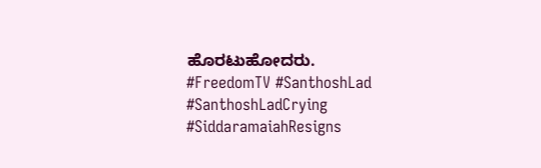ಹೊರಟುಹೋದರು.
#FreedomTV #SanthoshLad #SanthoshLadCrying #SiddaramaiahResigns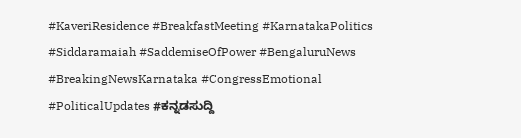#KaveriResidence #BreakfastMeeting #KarnatakaPolitics #Siddaramaiah #SaddemiseOfPower #BengaluruNews #BreakingNewsKarnataka #CongressEmotional #PoliticalUpdates #ಕನ್ನಡಸುದ್ದಿ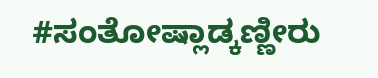#ಸಂತೋಷ್ಲಾಡ್ಕಣ್ಣೀರು